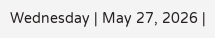Wednesday | May 27, 2026 |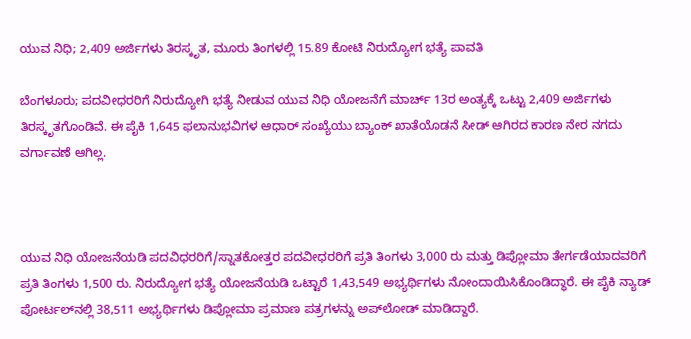ಯುವ ನಿಧಿ; 2,409 ಅರ್ಜಿಗಳು ತಿರಸ್ಕೃತ, ಮೂರು ತಿಂಗಳಲ್ಲಿ 15.89 ಕೋಟಿ ನಿರುದ್ಯೋಗ ಭತ್ಯೆ ಪಾವತಿ

ಬೆಂಗಳೂರು; ಪದವೀಧರರಿಗೆ ನಿರುದ್ಯೋಗಿ ಭತ್ಯೆ ನೀಡುವ ಯುವ ನಿಧಿ ಯೋಜನೆಗೆ ಮಾರ್ಚ್‌ 13ರ ಅಂತ್ಯಕ್ಕೆ ಒಟ್ಟು 2,409 ಅರ್ಜಿಗಳು ತಿರಸ್ಕೃತಗೊಂಡಿವೆ. ಈ ಪೈಕಿ 1,645 ಫಲಾನುಭವಿಗಳ ಆಧಾರ್‌ ಸಂಖ್ಯೆಯು ಬ್ಯಾಂಕ್‌ ಖಾತೆಯೊಡನೆ ಸೀಡ್‌ ಆಗಿರದ ಕಾರಣ ನೇರ ನಗದು ವರ್ಗಾವಣೆ ಆಗಿಲ್ಲ.



ಯುವ ನಿಧಿ ಯೋಜನೆಯಡಿ ಪದವಿಧರರಿಗೆ/ಸ್ನಾತಕೋತ್ತರ ಪದವೀಧರರಿಗೆ ಪ್ರತಿ ತಿಂಗಳು 3,000 ರು ಮತ್ತು ಡಿಪ್ಲೋಮಾ ತೇರ್ಗಡೆಯಾದವರಿಗೆ ಪ್ರತಿ ತಿಂಗಳು 1,500 ರು. ನಿರುದ್ಯೋಗ ಭತ್ಯೆ ಯೋಜನೆಯಡಿ ಒಟ್ಟಾರೆ 1,43,549 ಅಭ್ಯರ್ಥಿಗಳು ನೋಂದಾಯಿಸಿಕೊಂಡಿದ್ಧಾರೆ. ಈ ಪೈಕಿ ನ್ಯಾಡ್‌ ಪೋರ್ಟಲ್‌ನಲ್ಲಿ 38,511 ಅಭ್ಯರ್ಥಿಗಳು ಡಿಪ್ಲೋಮಾ ಪ್ರಮಾಣ ಪತ್ರಗಳನ್ನು ಅಪ್‌ಲೋಡ್‌ ಮಾಡಿದ್ದಾರೆ.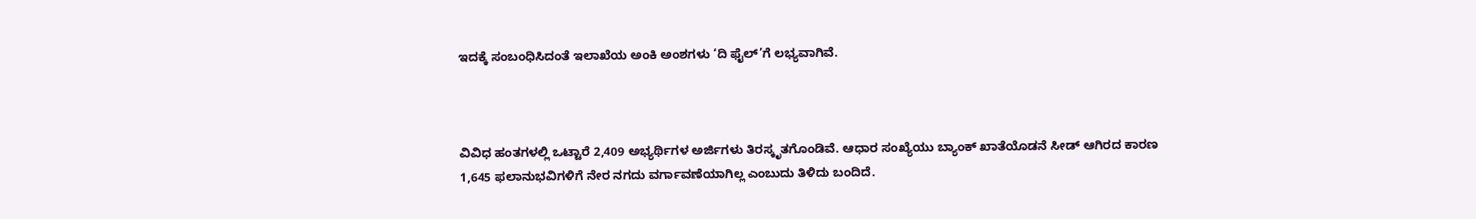ಇದಕ್ಕೆ ಸಂಬಂಧಿಸಿದಂತೆ ಇಲಾಖೆಯ ಅಂಕಿ ಅಂಶಗಳು ‘ದಿ ಫೈಲ್‌’ಗೆ ಲಭ್ಯವಾಗಿವೆ.



ವಿವಿಧ ಹಂತಗಳಲ್ಲಿ ಒಟ್ಟಾರೆ 2,409 ಅಭ್ಯರ್ಥಿಗಳ ಅರ್ಜಿಗಳು ತಿರಸ್ಕೃತಗೊಂಡಿವೆ. ಆಧಾರ ಸಂಖ್ಯೆಯು ಬ್ಯಾಂಕ್‌ ಖಾತೆಯೊಡನೆ ಸೀಡ್‌ ಆಗಿರದ ಕಾರಣ 1,645 ಫಲಾನುಭವಿಗಳಿಗೆ ನೇರ ನಗದು ವರ್ಗಾವಣೆಯಾಗಿಲ್ಲ ಎಂಬುದು ತಿಳಿದು ಬಂದಿದೆ.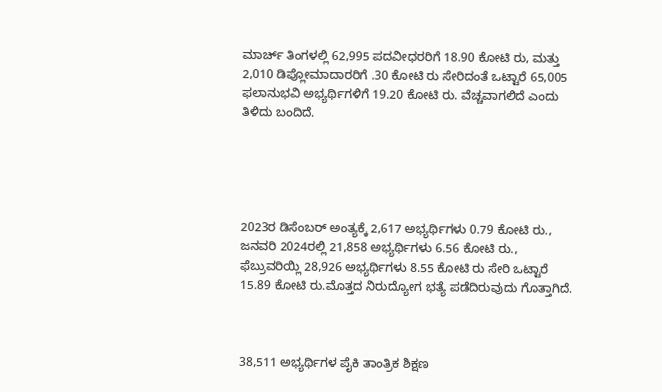ಮಾರ್ಚ್‌ ತಿಂಗಳಲ್ಲಿ 62,995 ಪದವೀಧರರಿಗೆ 18.90 ಕೋಟಿ ರು, ಮತ್ತು 2,010 ಡಿಪ್ಲೋಮಾದಾರರಿಗೆ .30 ಕೋಟಿ ರು ಸೇರಿದಂತೆ ಒಟ್ಟಾರೆ 65,005 ಫಲಾನುಭವಿ ಅಭ್ಯರ್ಥಿಗಳಿಗೆ 19.20 ಕೋಟಿ ರು. ವೆಚ್ಚವಾಗಲಿದೆ ಎಂದು ತಿಳಿದು ಬಂದಿದೆ.





2023ರ ಡಿಸೆಂಬರ್‍‌ ಅಂತ್ಯಕ್ಕೆ 2,617 ಅಭ್ಯರ್ಥಿಗಳು 0.79 ಕೋಟಿ ರು., ಜನವರಿ 2024ರಲ್ಲಿ 21,858 ಅಭ್ಯರ್ಥಿಗಳು 6.56 ಕೋಟಿ ರು., ಫೆಬ್ರುವರಿಯ್ಲಿ 28,926 ಅಭ್ಯರ್ಥಿಗಳು 8.55 ಕೋಟಿ ರು ಸೇರಿ ಒಟ್ಟಾರೆ 15.89 ಕೋಟಿ ರು.ಮೊತ್ತದ ನಿರುದ್ಯೋಗ ಭತ್ಯೆ ಪಡೆದಿರುವುದು ಗೊತ್ತಾಗಿದೆ.



38,511 ಅಭ್ಯರ್ಥಿಗಳ ಪೈಕಿ ತಾಂತ್ರಿಕ ಶಿಕ್ಷಣ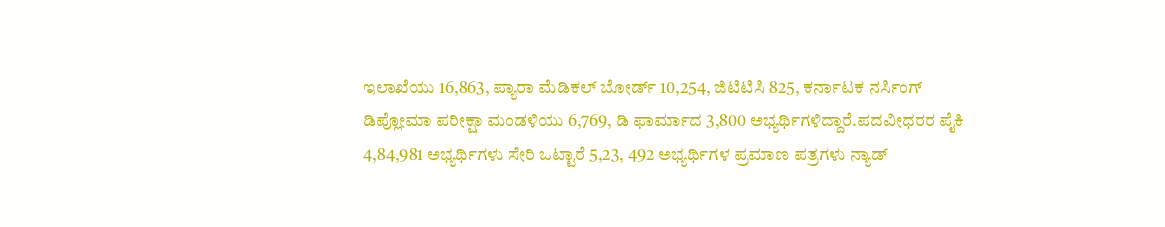ಇಲಾಖೆಯು 16,863, ಪ್ಯಾರಾ ಮೆಡಿಕಲ್‌ ಬೋರ್ಡ್‌ 10,254, ಜಿಟಿಟಿಸಿ 825, ಕರ್ನಾಟಕ ನರ್ಸಿಂಗ್‌ ಡಿಪ್ಲೋಮಾ ಪರೀಕ್ಷಾ ಮಂಡಳಿಯು 6,769, ಡಿ ಫಾರ್ಮಾದ 3,800 ಅಭ್ಯರ್ಥಿಗಳಿದ್ದಾರೆ.ಪದವೀಧರರ ಪೈಕಿ 4,84,981 ಅಭ್ಯರ್ಥಿಗಳು ಸೇರಿ ಒಟ್ಟಾರೆ 5,23, 492 ಅಭ್ಯರ್ಥಿಗಳ ಪ್ರಮಾಣ ಪತ್ರಗಳು ನ್ಯಾಡ್‌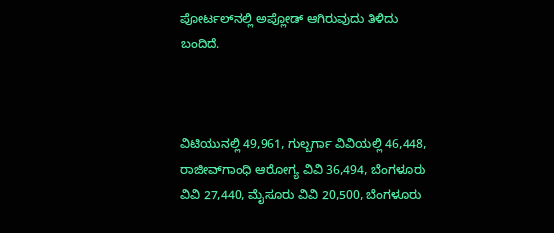ಪೋರ್ಟಲ್‌ನಲ್ಲಿ ಅಪ್ಲೋಡ್‌ ಆಗಿರುವುದು ತಿಳಿದು ಬಂದಿದೆ.



ವಿಟಿಯುನಲ್ಲಿ 49,961, ಗುಲ್ಬರ್ಗಾ ವಿವಿಯಲ್ಲಿ 46,448, ರಾಜೀವ್‌ಗಾಂಧಿ ಆರೋಗ್ಯ ವಿವಿ 36,494, ಬೆಂಗಳೂರು ವಿವಿ 27,440, ಮೈಸೂರು ವಿವಿ 20,500, ಬೆಂಗಳೂರು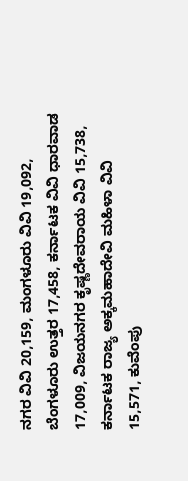ನಗರ ವಿವಿ 20,159, ಮಂಗಳೂರು ವಿವಿ 19,092, ಬೆಂಗಳೂರು ಉತ್ತರ 17,458, ಕರ್ನಾಟಕ ವಿವಿ ಧಾರವಾಡ 17,009, ವಿಜಯನಗರ ಕೃಷ್ಣದೇವರಾಯ ವಿವಿ 15,738, ಕರ್ನಾಟಕ ರಾಜ್ಯ ಅಕ್ಕಮಹಾದೇವಿ ಮಹಿಳಾ ವಿವಿ 15,571, ಕುವೆಂಪು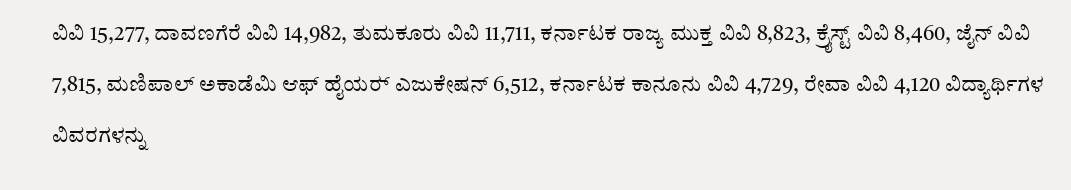ವಿವಿ 15,277, ದಾವಣಗೆರೆ ವಿವಿ 14,982, ತುಮಕೂರು ವಿವಿ 11,711, ಕರ್ನಾಟಕ ರಾಜ್ಯ ಮುಕ್ತ ವಿವಿ 8,823, ಕ್ರೈಸ್ಟ್‌ ವಿವಿ 8,460, ಜೈನ್‌ ವಿವಿ 7,815, ಮಣಿಪಾಲ್ ಅಕಾಡೆಮಿ ಆಫ್‌ ಹೈಯರ್‍‌ ಎಜುಕೇಷನ್‌ 6,512, ಕರ್ನಾಟಕ ಕಾನೂನು ವಿವಿ 4,729, ರೇವಾ ವಿವಿ 4,120 ವಿದ್ಯಾರ್ಥಿಗಳ ವಿವರಗಳನ್ನು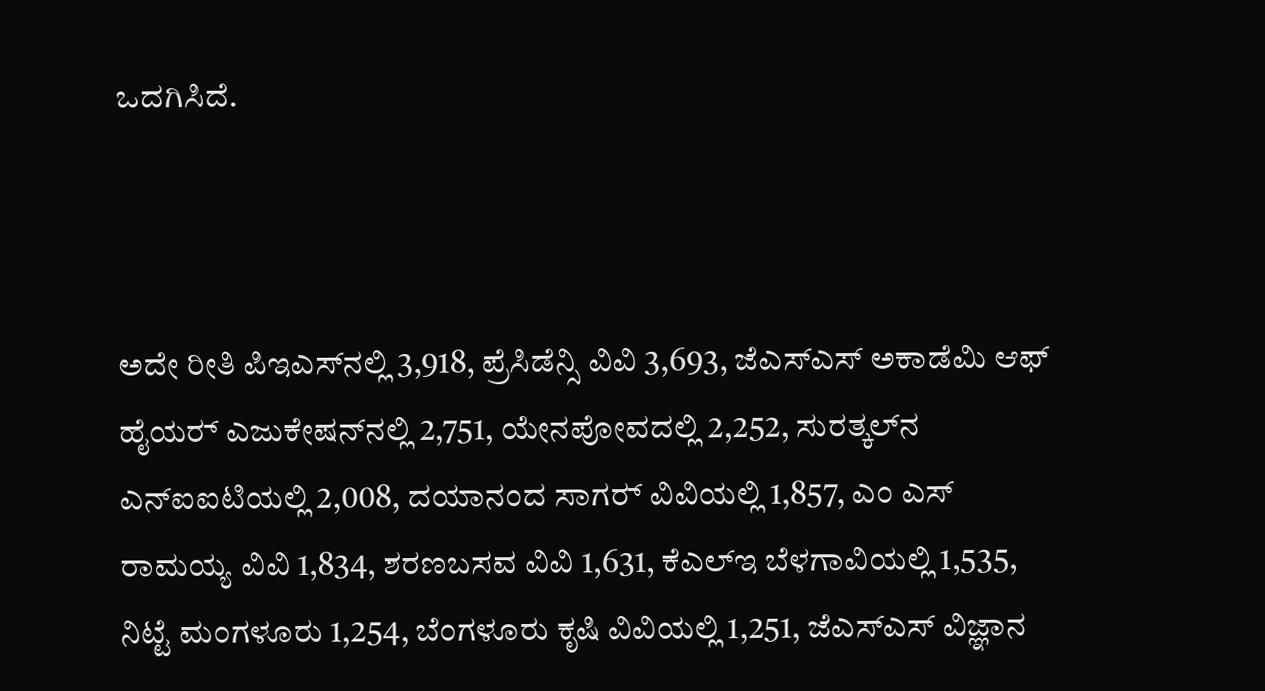ಒದಗಿಸಿದೆ.



ಅದೇ ರೀತಿ ಪಿಇಎಸ್‌ನಲ್ಲಿ 3,918, ಪ್ರೆಸಿಡೆನ್ಸಿ ವಿವಿ 3,693, ಜೆಎಸ್‌ಎಸ್‌ ಅಕಾಡೆಮಿ ಆಫ್‌ ಹೈಯರ್‍‌ ಎಜುಕೇಷನ್‌ನಲ್ಲಿ 2,751, ಯೇನಪೋವದಲ್ಲಿ 2,252, ಸುರತ್ಕಲ್‌ನ ಎನ್‌ಐಐಟಿಯಲ್ಲಿ 2,008, ದಯಾನಂದ ಸಾಗರ್‍‌ ವಿವಿಯಲ್ಲಿ 1,857, ಎಂ ಎಸ್‌ ರಾಮಯ್ಯ ವಿವಿ 1,834, ಶರಣಬಸವ ವಿವಿ 1,631, ಕೆಎಲ್‌ಇ ಬೆಳಗಾವಿಯಲ್ಲಿ 1,535, ನಿಟ್ಟೆ ಮಂಗಳೂರು 1,254, ಬೆಂಗಳೂರು ಕೃಷಿ ವಿವಿಯಲ್ಲಿ 1,251, ಜೆಎಸ್‌ಎಸ್‌ ವಿಜ್ಞಾನ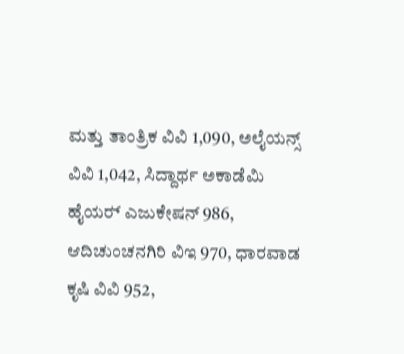ಮತ್ತು ತಾಂತ್ರಿಕ ವಿವಿ 1,090, ಅಲೈಯನ್ಸ್‌ ವಿವಿ 1,042, ಸಿದ್ದಾರ್ಥ ಅಕಾಡೆಮಿ ಹೈಯರ್‍‌ ಎಜುಕೇಷನ್‌ 986, ಆದಿಚುಂಚನಗಿರಿ ವಿಇ 970, ಧಾರವಾಡ ಕೃಷಿ ವಿವಿ 952,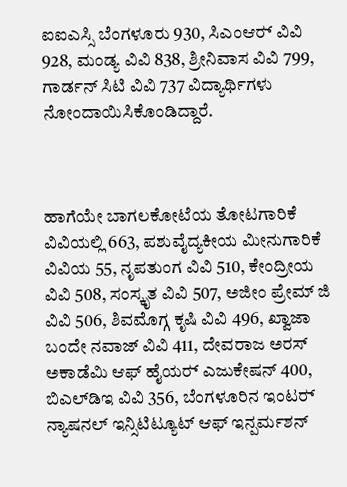ಐಐಎಸ್ಸಿ ಬೆಂಗಳೂರು 930, ಸಿಎಂಆರ್‍‌ ವಿವಿ 928, ಮಂಡ್ಯ ವಿವಿ 838, ಶ್ರೀನಿವಾಸ ವಿವಿ 799, ಗಾರ್ಡನ್‌ ಸಿಟಿ ವಿವಿ 737 ವಿದ್ಯಾರ್ಥಿಗಳು ನೋಂದಾಯಿಸಿಕೊಂಡಿದ್ದಾರೆ.



ಹಾಗೆಯೇ ಬಾಗಲಕೋಟೆಯ ತೋಟಗಾರಿಕೆ ವಿವಿಯಲ್ಲಿ 663, ಪಶುವೈದ್ಯಕೀಯ ಮೀನುಗಾರಿಕೆ ವಿವಿಯ 55, ನೃಪತುಂಗ ವಿವಿ 510, ಕೇಂದ್ರೀಯ ವಿವಿ 508, ಸಂಸ್ಕೃತ ವಿವಿ 507, ಅಜೀಂ ಪ್ರೇಮ್‌ ಜಿ ವಿವಿ 506, ಶಿವಮೊಗ್ಗ ಕೃಷಿ ವಿವಿ 496, ಖ್ವಾಜಾ ಬಂದೇ ನವಾಜ್‌ ವಿವಿ 411, ದೇವರಾಜ ಅರಸ್‌ ಅಕಾಡೆಮಿ ಆಫ್‌ ಹೈಯರ್‍‌ ಎಜುಕೇಷನ್‌ 400, ಬಿಎಲ್‌ಡಿಇ ವಿವಿ 356, ಬೆಂಗಳೂರಿನ ಇಂಟರ್‍‌ ನ್ಯಾಷನಲ್‌ ಇನ್ಸಿಟಿಟ್ಯೂಟ್‌ ಆಫ್‌ ಇನ್ಪರ್ಮಶನ್‌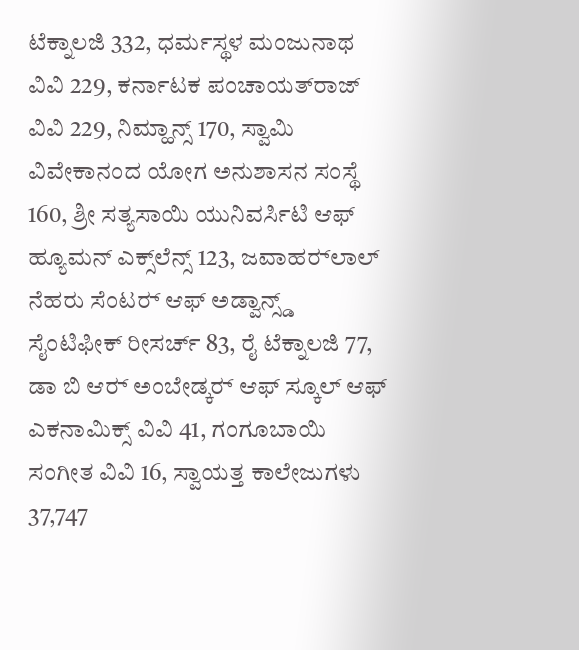ಟೆಕ್ನಾಲಜಿ 332, ಧರ್ಮಸ್ಥಳ ಮಂಜುನಾಥ ವಿವಿ 229, ಕರ್ನಾಟಕ ಪಂಚಾಯತ್‌ರಾಜ್‌ ವಿವಿ 229, ನಿಮ್ಹಾನ್ಸ್‌ 170, ಸ್ವಾಮಿ ವಿವೇಕಾನಂದ ಯೋಗ ಅನುಶಾಸನ ಸಂಸ್ಥೆ 160, ಶ್ರೀ ಸತ್ಯಸಾಯಿ ಯುನಿವರ್ಸಿಟಿ ಆಫ್‌ ಹ್ಯೂಮನ್‌ ಎಕ್ಸ್‌ಲೆನ್ಸ್‌ 123, ಜವಾಹರ್‍‌ಲಾಲ್‌ ನೆಹರು ಸೆಂಟರ್‍‌ ಆಫ್‌ ಅಡ್ವಾನ್ಸ್ಡ್ ಸೈಂಟಿಫೀಕ್‌ ರೀಸರ್ಚ್‌ 83, ರೈ ಟೆಕ್ನಾಲಜಿ 77, ಡಾ ಬಿ ಆರ್‍‌ ಅಂಬೇಡ್ಕರ್‍‌ ಆಫ್‌ ಸ್ಕೂಲ್‌ ಆಫ್‌ ಎಕನಾಮಿಕ್ಸ್‌ ವಿವಿ 41, ಗಂಗೂಬಾಯಿ ಸಂಗೀತ ವಿವಿ 16, ಸ್ವಾಯತ್ತ ಕಾಲೇಜುಗಳು 37,747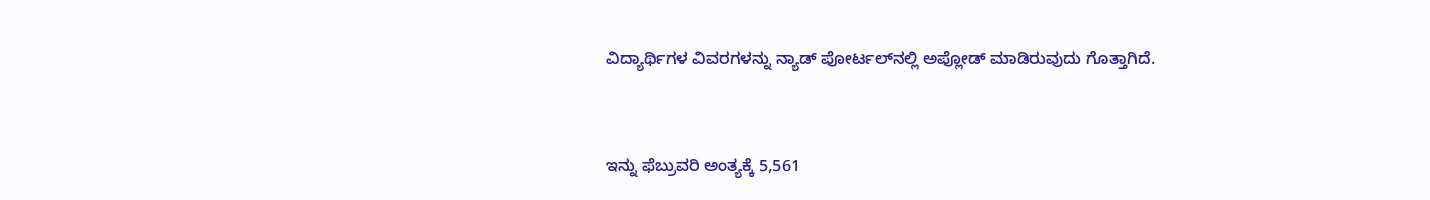ವಿದ್ಯಾರ್ಥಿಗಳ ವಿವರಗಳನ್ನು ನ್ಯಾಡ್‌ ಪೋರ್ಟಲ್‌ನಲ್ಲಿ ಅಪ್ಲೋಡ್‌ ಮಾಡಿರುವುದು ಗೊತ್ತಾಗಿದೆ.



ಇನ್ನು ಫೆಬ್ರುವರಿ ಅಂತ್ಯಕ್ಕೆ 5,561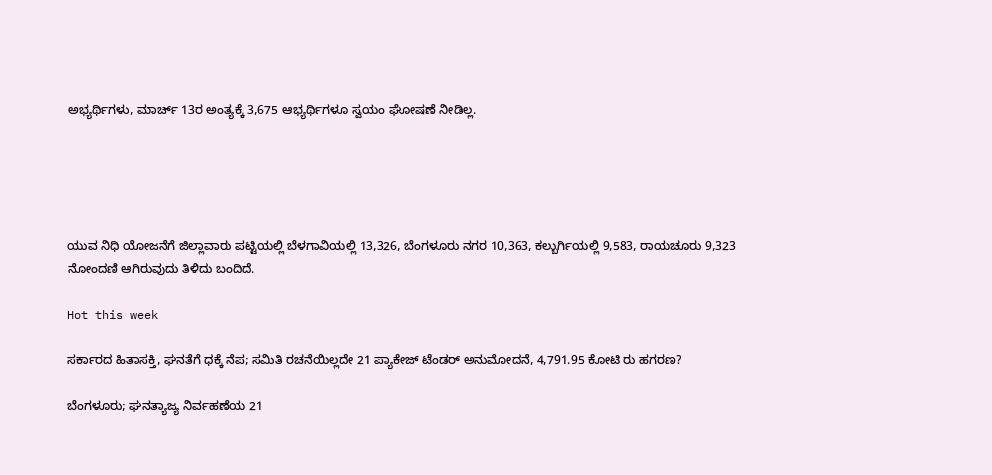ಅಭ್ಯರ್ಥಿಗಳು, ಮಾರ್ಚ್‌ 13ರ ಅಂತ್ಯಕ್ಕೆ 3,675 ಆಭ್ಯರ್ಥಿಗಳೂ ಸ್ವಯಂ ಘೋಷಣೆ ನೀಡಿಲ್ಲ.





ಯುವ ನಿಧಿ ಯೋಜನೆಗೆ ಜಿಲ್ಲಾವಾರು ಪಟ್ಟಿಯಲ್ಲಿ ಬೆಳಗಾವಿಯಲ್ಲಿ 13,326, ಬೆಂಗಳೂರು ನಗರ 10,363, ಕಲ್ಬುರ್ಗಿಯಲ್ಲಿ 9,583, ರಾಯಚೂರು 9,323 ನೋಂದಣಿ ಆಗಿರುವುದು ತಿಳಿದು ಬಂದಿದೆ.

Hot this week

ಸರ್ಕಾರದ ಹಿತಾಸಕ್ತಿ, ಘನತೆಗೆ ಧಕ್ಕೆ ನೆಪ; ಸಮಿತಿ ರಚನೆಯಿಲ್ಲದೇ 21 ಪ್ಯಾಕೇಜ್‌ ಟೆಂಡರ್ ಅನುಮೋದನೆ, 4,791.95 ಕೋಟಿ ರು ಹಗರಣ?

ಬೆಂಗಳೂರು; ಘನತ್ಯಾಜ್ಯ ನಿರ್ವಹಣೆಯ 21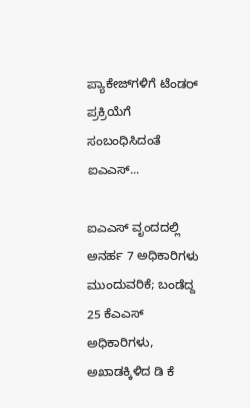ಪ್ಯಾಕೇಜ್‌ಗಳಿಗೆ ಟೆಂಡರ್‌ ಪ್ರಕ್ರಿಯೆಗೆ ಸಂಬಂಧಿಸಿದಂತೆ  ಐಎಎಸ್...

ಐಎಎಸ್‌ ವೃಂದದಲ್ಲಿ ಅನರ್ಹ 7 ಅಧಿಕಾರಿಗಳು ಮುಂದುವರಿಕೆ; ಬಂಡೆದ್ದ 25 ಕೆಎಎಸ್‌ ಅಧಿಕಾರಿಗಳು, ಅಖಾಡಕ್ಕಿಳಿದ ಡಿ ಕೆ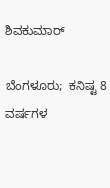ಶಿವಕುಮಾರ್

ಬೆಂಗಳೂರು;  ಕನಿಷ್ಟ 8 ವರ್ಷಗಳ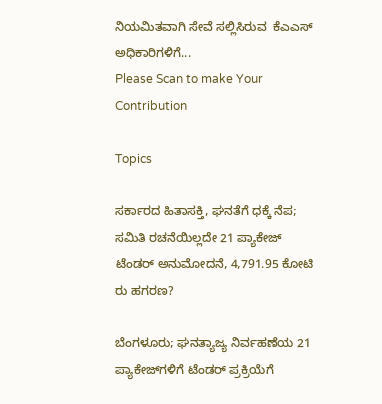ನಿಯಮಿತವಾಗಿ ಸೇವೆ ಸಲ್ಲಿಸಿರುವ  ಕೆಎಎಸ್‌ ಅಧಿಕಾರಿಗಳಿಗೆ...
Please Scan to make Your Contribution

Topics

ಸರ್ಕಾರದ ಹಿತಾಸಕ್ತಿ, ಘನತೆಗೆ ಧಕ್ಕೆ ನೆಪ; ಸಮಿತಿ ರಚನೆಯಿಲ್ಲದೇ 21 ಪ್ಯಾಕೇಜ್‌ ಟೆಂಡರ್ ಅನುಮೋದನೆ, 4,791.95 ಕೋಟಿ ರು ಹಗರಣ?

ಬೆಂಗಳೂರು; ಘನತ್ಯಾಜ್ಯ ನಿರ್ವಹಣೆಯ 21  ಪ್ಯಾಕೇಜ್‌ಗಳಿಗೆ ಟೆಂಡರ್‌ ಪ್ರಕ್ರಿಯೆಗೆ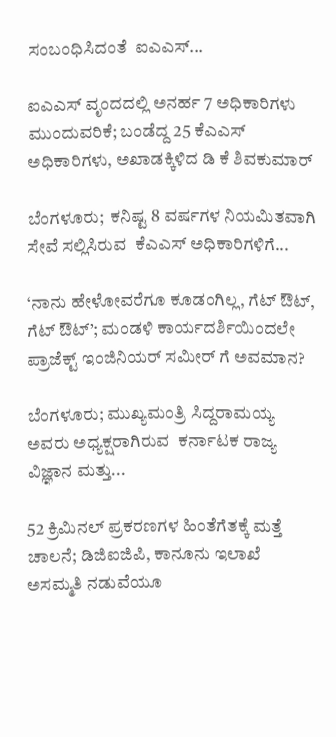ಸಂಬಂಧಿಸಿದಂತೆ  ಐಎಎಸ್...

ಐಎಎಸ್‌ ವೃಂದದಲ್ಲಿ ಅನರ್ಹ 7 ಅಧಿಕಾರಿಗಳು ಮುಂದುವರಿಕೆ; ಬಂಡೆದ್ದ 25 ಕೆಎಎಸ್‌ ಅಧಿಕಾರಿಗಳು, ಅಖಾಡಕ್ಕಿಳಿದ ಡಿ ಕೆ ಶಿವಕುಮಾರ್

ಬೆಂಗಳೂರು;  ಕನಿಷ್ಟ 8 ವರ್ಷಗಳ ನಿಯಮಿತವಾಗಿ ಸೇವೆ ಸಲ್ಲಿಸಿರುವ  ಕೆಎಎಸ್‌ ಅಧಿಕಾರಿಗಳಿಗೆ...

‘ನಾನು ಹೇಳೋವರೆಗೂ ಕೂಡಂಗಿಲ್ಲ, ಗೆಟ್‌ ಔಟ್‌, ಗೆಟ್‌ ಔಟ್’; ಮಂಡಳಿ ಕಾರ್ಯದರ್ಶಿಯಿಂದಲೇ ಪ್ರಾಜೆಕ್ಟ್ ಇಂಜಿನಿಯರ್ ಸಮೀರ್ ಗೆ ಅವಮಾನ?

ಬೆಂಗಳೂರು; ಮುಖ್ಯಮಂತ್ರಿ ಸಿದ್ದರಾಮಯ್ಯ ಅವರು ಅಧ್ಯಕ್ಷರಾಗಿರುವ  ಕರ್ನಾಟಕ ರಾಜ್ಯ ವಿಜ್ಞಾನ ಮತ್ತು...

52 ಕ್ರಿಮಿನಲ್ ಪ್ರಕರಣಗಳ ಹಿಂತೆಗೆತಕ್ಕೆ ಮತ್ತೆ ಚಾಲನೆ; ಡಿಜಿಐಜಿಪಿ, ಕಾನೂನು ಇಲಾಖೆ ಅಸಮ್ಮತಿ ನಡುವೆಯೂ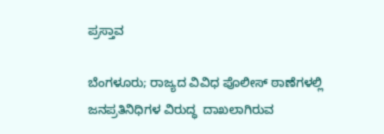ಪ್ರಸ್ತಾವ

ಬೆಂಗಳೂರು; ರಾಜ್ಯದ ವಿವಿಧ ಪೊಲೀಸ್‌ ಠಾಣೆಗಳಲ್ಲಿ  ಜನಪ್ರತಿನಿಧಿಗಳ ವಿರುದ್ಧ  ದಾಖಲಾಗಿರುವ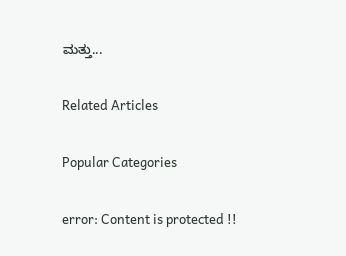ಮತ್ತು...

Related Articles

Popular Categories

error: Content is protected !!